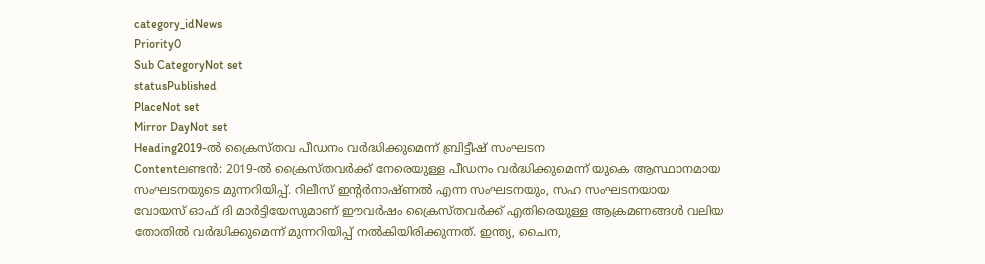category_idNews
Priority0
Sub CategoryNot set
statusPublished
PlaceNot set
Mirror DayNot set
Heading2019-ൽ ക്രൈസ്തവ പീഡനം വർദ്ധിക്കുമെന്ന് ബ്രിട്ടീഷ് സംഘടന
Contentലണ്ടന്‍: 2019-ൽ ക്രൈസ്തവര്‍ക്ക് നേരെയുള്ള പീഡനം വർദ്ധിക്കുമെന്ന് യുകെ ആസ്ഥാനമായ സംഘടനയുടെ മുന്നറിയിപ്പ്. റിലീസ് ഇന്‍റര്‍നാഷ്ണൽ എന്ന സംഘടനയും, സഹ സംഘടനയായ വോയസ് ഓഫ് ദി മാർട്ടിയേസുമാണ് ഈവർഷം ക്രൈസ്തവർക്ക് എതിരെയുള്ള ആക്രമണങ്ങൾ വലിയ തോതിൽ വർദ്ധിക്കുമെന്ന് മുന്നറിയിപ്പ് നൽകിയിരിക്കുന്നത്. ഇന്ത്യ, ചൈന,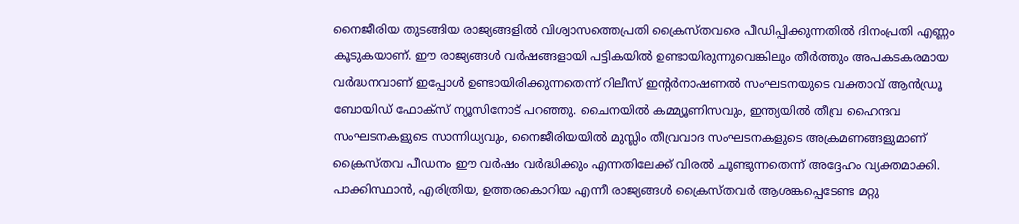നൈജീരിയ തുടങ്ങിയ രാജ്യങ്ങളിൽ വിശ്വാസത്തെപ്രതി ക്രൈസ്തവരെ പീഡിപ്പിക്കുന്നതിൽ ദിനംപ്രതി എണ്ണം കൂടുകയാണ്. ഈ രാജ്യങ്ങൾ വർഷങ്ങളായി പട്ടികയിൽ ഉണ്ടായിരുന്നുവെങ്കിലും തീർത്തും അപകടകരമായ വർദ്ധനവാണ് ഇപ്പോൾ ഉണ്ടായിരിക്കുന്നതെന്ന് റിലീസ് ഇന്റർനാഷണൽ സംഘടനയുടെ വക്താവ് ആൻഡ്രൂ ബോയിഡ് ഫോക്സ് ന്യൂസിനോട് പറഞ്ഞു. ചൈനയിൽ കമ്മ്യൂണിസവും, ഇന്ത്യയിൽ തീവ്ര ഹൈന്ദവ സംഘടനകളുടെ സാന്നിധ്യവും, നൈജീരിയയിൽ മുസ്ലിം തീവ്രവാദ സംഘടനകളുടെ അക്രമണങ്ങളുമാണ് ക്രൈസ്തവ പീഡനം ഈ വർഷം വർദ്ധിക്കും എന്നതിലേക്ക് വിരൽ ചൂണ്ടുന്നതെന്ന് അദ്ദേഹം വ്യക്തമാക്കി. പാക്കിസ്ഥാൻ, എരിത്രിയ, ഉത്തരകൊറിയ എന്നീ രാജ്യങ്ങൾ ക്രൈസ്തവർ ആശങ്കപ്പെടേണ്ട മറ്റു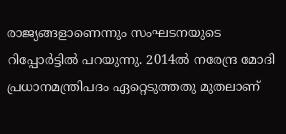രാജ്യങ്ങളാണെന്നും സംഘടനയുടെ റിപ്പോർട്ടിൽ പറയുന്നു. 2014ൽ നരേന്ദ്ര മോദി പ്രധാനമന്ത്രിപദം ഏറ്റെടുത്തതു മുതലാണ്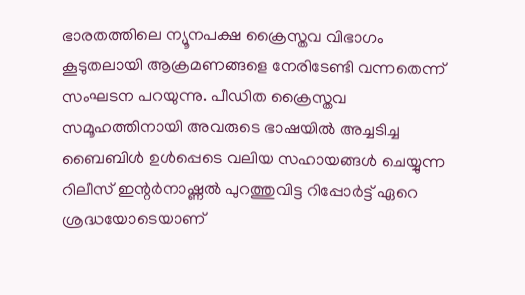ഭാരതത്തിലെ ന്യൂനപക്ഷ ക്രൈസ്തവ വിഭാഗം കൂടുതലായി ആക്രമണങ്ങളെ നേരിടേണ്ടി വന്നതെന്ന് സംഘടന പറയുന്നു. പീഡിത ക്രൈസ്തവ സമൂഹത്തിനായി അവരുടെ ഭാഷയിൽ അച്ചടിച്ച ബൈബിൾ ഉൾപ്പെടെ വലിയ സഹായങ്ങള്‍ ചെയ്യുന്ന റിലീസ് ഇന്റർനാഷ്ണൽ പുറത്തുവിട്ട റിപ്പോര്‍ട്ട് ഏറെ ശ്രദ്ധയോടെയാണ്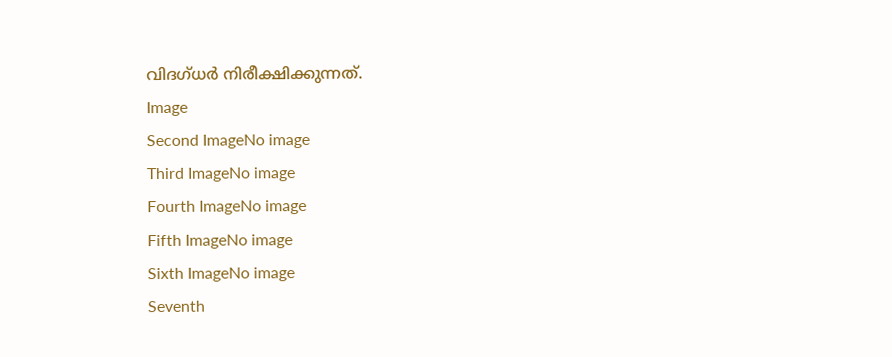വിദഗ്ധര്‍ നിരീക്ഷിക്കുന്നത്.
Image
Second ImageNo image
Third ImageNo image
Fourth ImageNo image
Fifth ImageNo image
Sixth ImageNo image
Seventh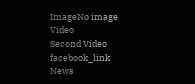ImageNo image
Video
Second Video
facebook_link
News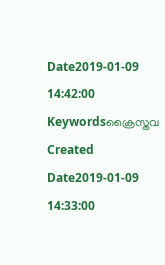Date2019-01-09 14:42:00
Keywordsക്രൈസ്തവ
Created Date2019-01-09 14:33:00